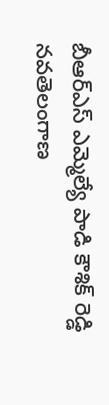బీఆర్ఎస్ ఎమ్మెల్యే పాడి కౌశిక్ రెడ్డి
నవతెలంగాణ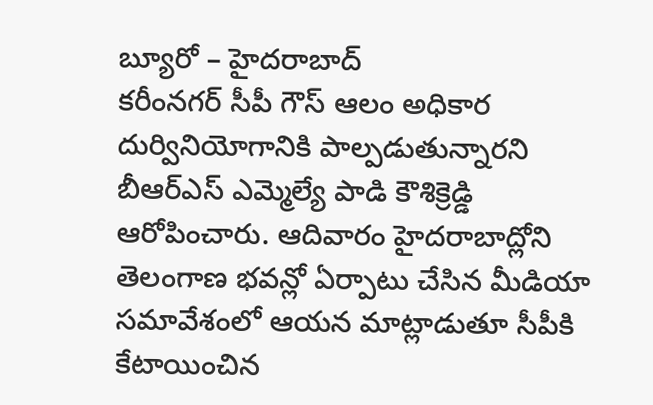బ్యూరో – హైదరాబాద్
కరీంనగర్ సీపీ గౌస్ ఆలం అధికార దుర్వినియోగానికి పాల్పడుతున్నారని బీఆర్ఎస్ ఎమ్మెల్యే పాడి కౌశిక్రెడ్డి ఆరోపించారు. ఆదివారం హైదరాబాద్లోని తెలంగాణ భవన్లో ఏర్పాటు చేసిన మీడియా సమావేశంలో ఆయన మాట్లాడుతూ సీపీకి కేటాయించిన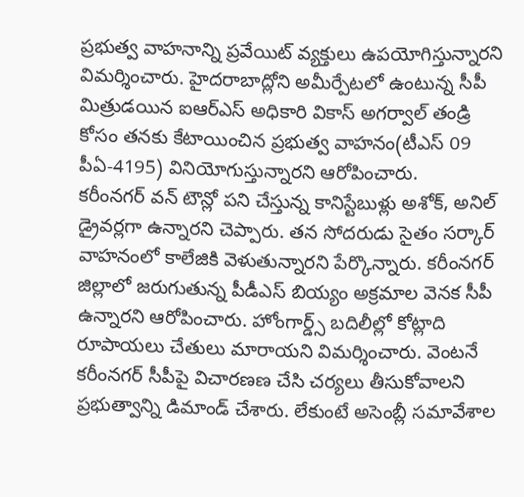ప్రభుత్వ వాహనాన్ని ప్రవేయిట్ వ్యక్తులు ఉపయోగిస్తున్నారని విమర్శించారు. హైదరాబాద్లోని అమీర్పేటలో ఉంటున్న సీపీ మిత్రుడయిన ఐఆర్ఎస్ అధికారి వికాస్ అగర్వాల్ తండ్రి కోసం తనకు కేటాయించిన ప్రభుత్వ వాహనం(టీఎస్ 09 పీఏ-4195) వినియోగుస్తున్నారని ఆరోపించారు.
కరీంనగర్ వన్ టౌన్లో పని చేస్తున్న కానిస్టేబుళ్లు అశోక్, అనిల్ డ్రైవర్లగా ఉన్నారని చెప్పారు. తన సోదరుడు సైతం సర్కార్ వాహనంలో కాలేజికి వెళుతున్నారని పేర్కొన్నారు. కరీంనగర్ జిల్లాలో జరుగుతున్న పీడీఎస్ బియ్యం అక్రమాల వెనక సీపీ ఉన్నారని ఆరోపించారు. హోంగార్డ్స్ బదిలీల్లో కోట్లాది రూపాయలు చేతులు మారాయని విమర్శించారు. వెంటనే కరీంనగర్ సీపీపై విచారణణ చేసి చర్యలు తీసుకోవాలని ప్రభుత్వాన్ని డిమాండ్ చేశారు. లేకుంటే అసెంబ్లీ సమావేశాల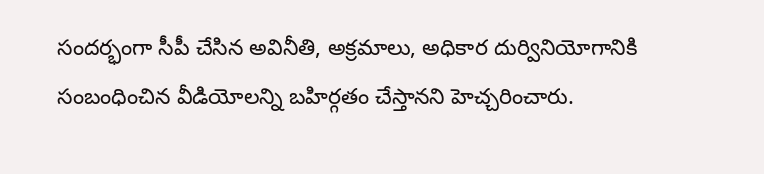సందర్భంగా సీపీ చేసిన అవినీతి, అక్రమాలు, అధికార దుర్వినియోగానికి సంబంధించిన వీడియోలన్ని బహిర్గతం చేస్తానని హెచ్చరించారు.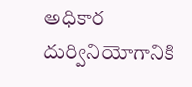అధికార దుర్వినియోగానికి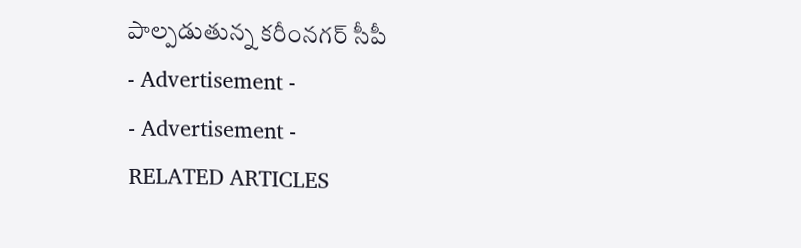పాల్పడుతున్న కరీంనగర్ సీపీ
- Advertisement -
- Advertisement -
RELATED ARTICLES